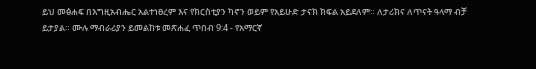ይህ መፅሐፍ በእግዚአብሔር አልተነፀረም እና የክርስቲያን ካኖን ወይም የአይሁድ ታናክ ክፍል አይደለም። ለታሪክና ለጥናት ዓላማ ብቻ ይታያል። ሙሉ ማብራሪያን ይመልከቱ መጽሐፈ ጥበብ 9:4 - የአማርኛ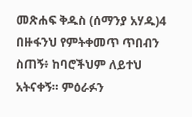መጽሐፍ ቅዱስ (ሰማንያ አሃዱ)4 በዙፋንህ የምትቀመጥ ጥበብን ስጠኝ፥ ከባሮችህም ለይተህ አትናቀኝ። ምዕራፉን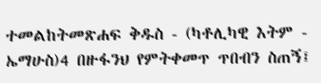ተመልከትመጽሐፍ ቅዱስ - (ካቶሊካዊ እትም - ኤማሁስ)4 በዙፋንህ የምትቀመጥ ጥበብን ስጠኝ፤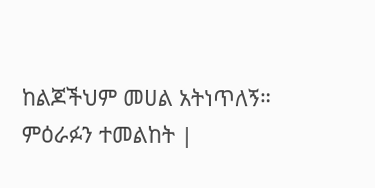ከልጆችህም መሀል አትነጥለኝ። ምዕራፉን ተመልከት |